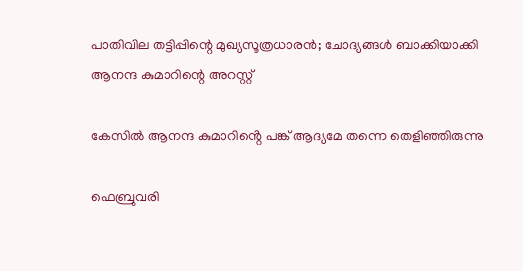പാതിവില തട്ടിപ്പിന്റെ മുഖ്യസൂത്രധാരന്‍; ചോദ്യങ്ങള്‍ ബാക്കിയാക്കി ആനന്ദ കുമാറിന്റെ അറസ്റ്റ്

കേസിൽ ആനന്ദ കുമാറിൻ്റെ പങ്ക് ആദ്യമേ തന്നെ തെളിഞ്ഞിരുന്നു

ഫെബ്രുവരി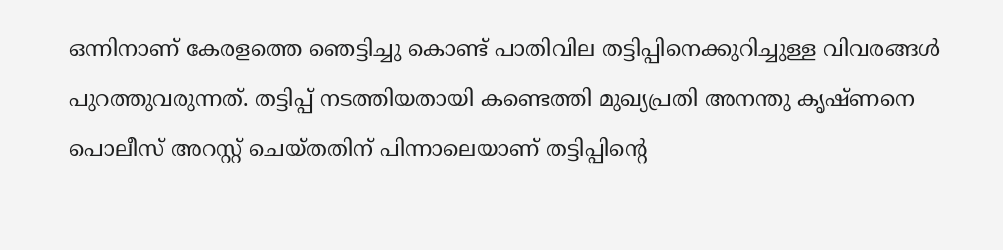ഒന്നിനാണ് കേരളത്തെ ഞെട്ടിച്ചു കൊണ്ട് പാതിവില തട്ടിപ്പിനെക്കുറിച്ചുള്ള വിവരങ്ങള്‍ പുറത്തുവരുന്നത്. തട്ടിപ്പ് നടത്തിയതായി കണ്ടെത്തി മുഖ്യപ്രതി അനന്തു കൃഷ്ണനെ പൊലീസ് അറസ്റ്റ് ചെയ്തതിന് പിന്നാലെയാണ് തട്ടിപ്പിന്റെ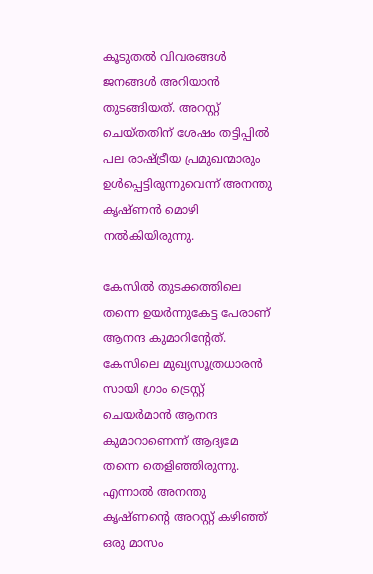കൂടുതല്‍ വിവരങ്ങള്‍ ജനങ്ങള്‍ അറിയാന്‍ തുടങ്ങിയത്. അറസ്റ്റ് ചെയ്തതിന് ശേഷം തട്ടിപ്പില്‍ പല രാഷ്ട്രീയ പ്രമുഖന്മാരും ഉള്‍പ്പെട്ടിരുന്നുവെന്ന് അനന്തു കൃഷ്ണന്‍ മൊഴി നല്‍കിയിരുന്നു.

കേസിൽ തുടക്കത്തിലെ തന്നെ ഉയര്‍ന്നുകേട്ട പേരാണ് ആനന്ദ കുമാറിന്റേത്. കേസിലെ മുഖ്യസൂത്രധാരന്‍ സായി ഗ്രാം ട്രെസ്റ്റ് ചെയര്‍മാന്‍ ആനന്ദ കുമാറാണെന്ന് ആദ്യമേ തന്നെ തെളിഞ്ഞിരുന്നു. എന്നാല്‍ അനന്തു കൃഷ്ണന്റെ അറസ്റ്റ് കഴിഞ്ഞ് ഒരു മാസം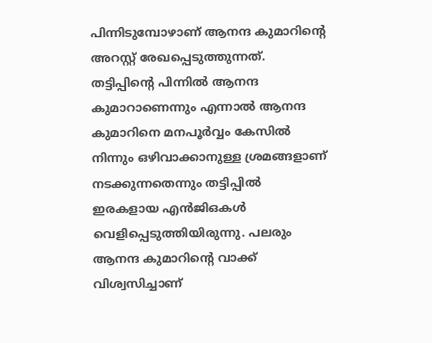പിന്നിടുമ്പോഴാണ് ആനന്ദ കുമാറിന്റെ അറസ്റ്റ് രേഖപ്പെടുത്തുന്നത്. തട്ടിപ്പിന്റെ പിന്നില്‍ ആനന്ദ കുമാറാണെന്നും എന്നാല്‍ ആനന്ദ കുമാറിനെ മനപൂര്‍വ്വം കേസില്‍ നിന്നും ഒഴിവാക്കാനുള്ള ശ്രമങ്ങളാണ് നടക്കുന്നതെന്നും തട്ടിപ്പില്‍ ഇരകളായ എന്‍ജിഒകള്‍ വെളിപ്പെടുത്തിയിരുന്നു. പലരും ആനന്ദ കുമാറിന്റെ വാക്ക് വിശ്വസിച്ചാണ്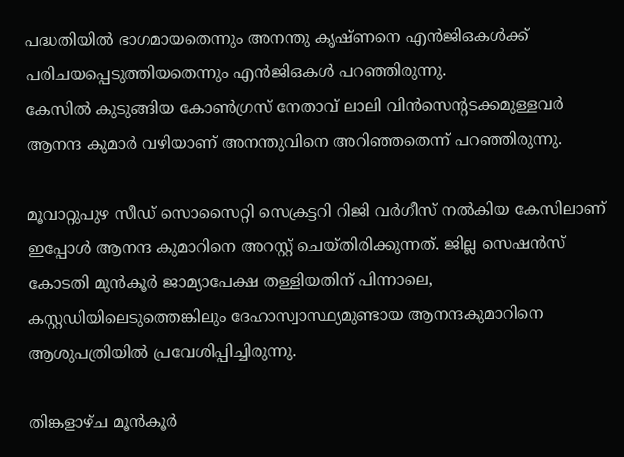പദ്ധതിയില്‍ ഭാഗമായതെന്നും അനന്തു കൃഷ്ണനെ എന്‍ജിഒകള്‍ക്ക് പരിചയപ്പെടുത്തിയതെന്നും എന്‍ജിഒകള്‍ പറഞ്ഞിരുന്നു.
കേസില്‍ കുടുങ്ങിയ കോണ്‍ഗ്രസ് നേതാവ് ലാലി വിന്‍സെന്റടക്കമുള്ളവര്‍ ആനന്ദ കുമാര്‍ വഴിയാണ് അനന്തുവിനെ അറിഞ്ഞതെന്ന് പറഞ്ഞിരുന്നു.

മൂവാറ്റുപുഴ സീഡ് സൊസൈറ്റി സെക്രട്ടറി റിജി വര്‍ഗീസ് നല്‍കിയ കേസിലാണ് ഇപ്പോള്‍ ആനന്ദ കുമാറിനെ അറസ്റ്റ് ചെയ്തിരിക്കുന്നത്. ജില്ല സെഷന്‍സ് കോടതി മുന്‍കൂര്‍ ജാമ്യാപേക്ഷ തള്ളിയതിന് പിന്നാലെ, കസ്റ്റഡിയിലെടുത്തെങ്കിലും ദേഹാസ്വാസ്ഥ്യമുണ്ടായ ആനന്ദകുമാറിനെ ആശുപത്രിയില്‍ പ്രവേശിപ്പിച്ചിരുന്നു.

തിങ്കളാഴ്ച മൂന്‍കൂര്‍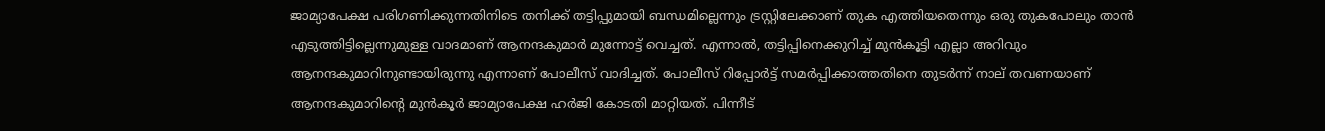ജാമ്യാപേക്ഷ പരിഗണിക്കുന്നതിനിടെ തനിക്ക് തട്ടിപ്പുമായി ബന്ധമില്ലെന്നും ട്രസ്റ്റിലേക്കാണ് തുക എത്തിയതെന്നും ഒരു തുകപോലും താന്‍ എടുത്തിട്ടില്ലെന്നുമുള്ള വാദമാണ് ആനന്ദകുമാര്‍ മുന്നോട്ട് വെച്ചത്. എന്നാല്‍, തട്ടിപ്പിനെക്കുറിച്ച് മുന്‍കൂട്ടി എല്ലാ അറിവും ആനന്ദകുമാറിനുണ്ടായിരുന്നു എന്നാണ് പോലീസ് വാദിച്ചത്. പോലീസ് റിപ്പോര്‍ട്ട് സമര്‍പ്പിക്കാത്തതിനെ തുടര്‍ന്ന് നാല് തവണയാണ് ആനന്ദകുമാറിന്റെ മുന്‍കൂര്‍ ജാമ്യാപേക്ഷ ഹര്‍ജി കോടതി മാറ്റിയത്. പിന്നീട്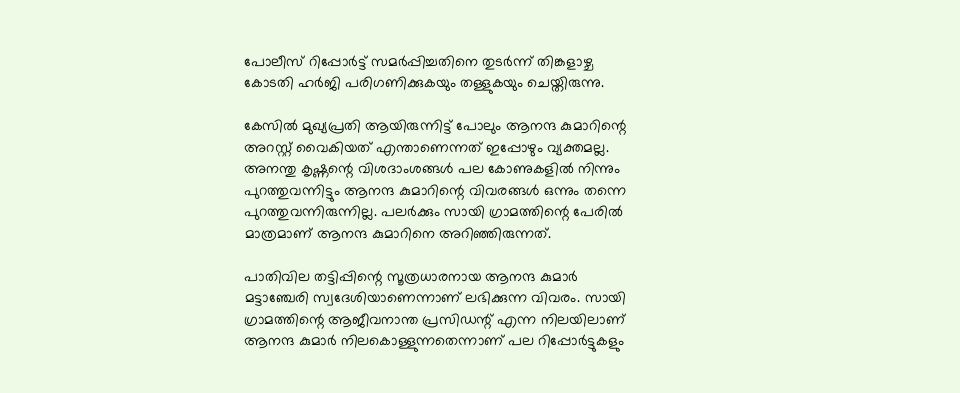പോലീസ് റിപ്പോര്‍ട്ട് സമര്‍പ്പിച്ചതിനെ തുടര്‍ന്ന് തിങ്കളാഴ്ച കോടതി ഹര്‍ജി പരിഗണിക്കുകയും തള്ളുകയും ചെയ്തിരുന്നു.

കേസില്‍ മുഖ്യപ്രതി ആയിരുന്നിട്ട് പോലും ആനന്ദ കുമാറിന്റെ അറസ്റ്റ് വൈകിയത് എന്താണെന്നത് ഇപ്പോഴും വ്യക്തമല്ല. അനന്തു കൃഷ്ണന്റെ വിശദാംശങ്ങള്‍ പല കോണുകളില്‍ നിന്നും പുറത്തുവന്നിട്ടും ആനന്ദ കുമാറിന്റെ വിവരങ്ങള്‍ ഒന്നും തന്നെ പുറത്തുവന്നിരുന്നില്ല. പലര്‍ക്കും സായി ഗ്രാമത്തിന്റെ പേരില്‍ മാത്രമാണ് ആനന്ദ കുമാറിനെ അറിഞ്ഞിരുന്നത്.

പാതിവില തട്ടിപ്പിന്റെ സൂത്രധാരനായ ആനന്ദ കുമാര്‍ മട്ടാഞ്ചേരി സ്വദേശിയാണെന്നാണ് ലഭിക്കുന്ന വിവരം. സായി ഗ്രാമത്തിന്റെ ആജീവനാന്ത പ്രസിഡന്റ് എന്ന നിലയിലാണ് ആനന്ദ കുമാര്‍ നിലകൊള്ളുന്നതെന്നാണ് പല റിപ്പോര്‍ട്ടുകളും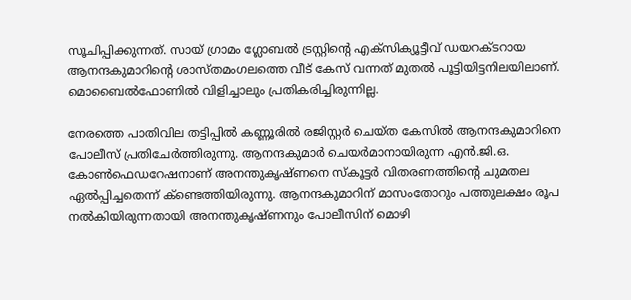സൂചിപ്പിക്കുന്നത്. സായ് ഗ്രാമം ഗ്ലോബല്‍ ട്രസ്റ്റിന്റെ എക്‌സിക്യൂട്ടീവ് ഡയറക്ടറായ ആനന്ദകുമാറിന്റെ ശാസ്തമംഗലത്തെ വീട് കേസ് വന്നത് മുതല്‍ പൂട്ടിയിട്ടനിലയിലാണ്. മൊബൈല്‍ഫോണില്‍ വിളിച്ചാലും പ്രതികരിച്ചിരുന്നില്ല.

നേരത്തെ പാതിവില തട്ടിപ്പില്‍ കണ്ണൂരില്‍ രജിസ്റ്റര്‍ ചെയ്ത കേസില്‍ ആനന്ദകുമാറിനെ പോലീസ് പ്രതിചേര്‍ത്തിരുന്നു. ആനന്ദകുമാര്‍ ചെയര്‍മാനായിരുന്ന എന്‍.ജി.ഒ. കോണ്‍ഫെഡറേഷനാണ് അനന്തുകൃഷ്ണനെ സ്‌കൂട്ടര്‍ വിതരണത്തിന്റെ ചുമതല ഏല്‍പ്പിച്ചതെന്ന് ക്‌ണ്ടെത്തിയിരുന്നു. ആനന്ദകുമാറിന് മാസംതോറും പത്തുലക്ഷം രൂപ നല്‍കിയിരുന്നതായി അനന്തുകൃഷ്ണനും പോലീസിന് മൊഴി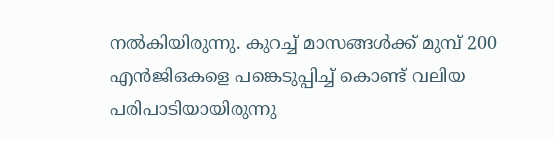നല്‍കിയിരുന്നു. കുറച്ച് മാസങ്ങള്‍ക്ക് മുമ്പ് 200 എന്‍ജിഒകളെ പങ്കെടുപ്പിച്ച് കൊണ്ട് വലിയ പരിപാടിയായിരുന്നു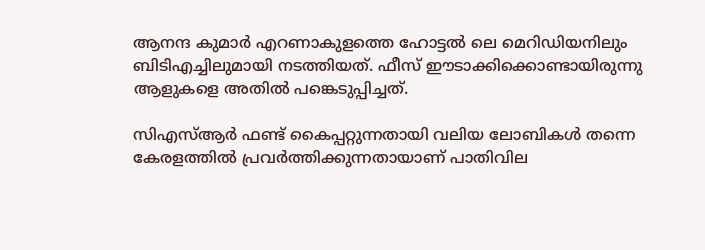ആനന്ദ കുമാര്‍ എറണാകുളത്തെ ഹോട്ടല്‍ ലെ മെറിഡിയനിലും ബിടിഎച്ചിലുമായി നടത്തിയത്. ഫീസ് ഈടാക്കിക്കൊണ്ടായിരുന്നു ആളുകളെ അതില്‍ പങ്കെടുപ്പിച്ചത്.

സിഎസ്ആര്‍ ഫണ്ട് കൈപ്പറ്റുന്നതായി വലിയ ലോബികള്‍ തന്നെ കേരളത്തില്‍ പ്രവര്‍ത്തിക്കുന്നതായാണ് പാതിവില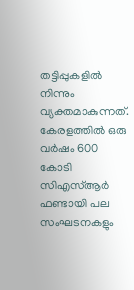തട്ടിപ്പുകളില്‍ നിന്നും വ്യക്തമാകുന്നത്. കേരളത്തില്‍ ഒരു വര്‍ഷം 600 കോടി സിഎസ്ആര്‍ ഫണ്ടായി പല സംഘടനകളും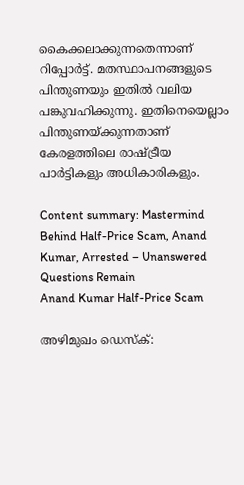കൈക്കലാക്കുന്നതെന്നാണ് റിപ്പോര്‍ട്ട്. മതസ്ഥാപനങ്ങളുടെ പിന്തുണയും ഇതില്‍ വലിയ പങ്കുവഹിക്കുന്നു. ഇതിനെയെല്ലാം പിന്തുണയ്ക്കുന്നതാണ് കേരളത്തിലെ രാഷ്ട്രീയ പാര്‍ട്ടികളും അധികാരികളും.

Content summary: Mastermind Behind Half-Price Scam, Anand Kumar, Arrested – Unanswered Questions Remain
Anand Kumar Half-Price Scam

അഴിമുഖം ഡെസ്‌ക്: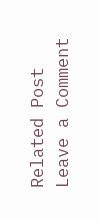Related Post
Leave a Comment